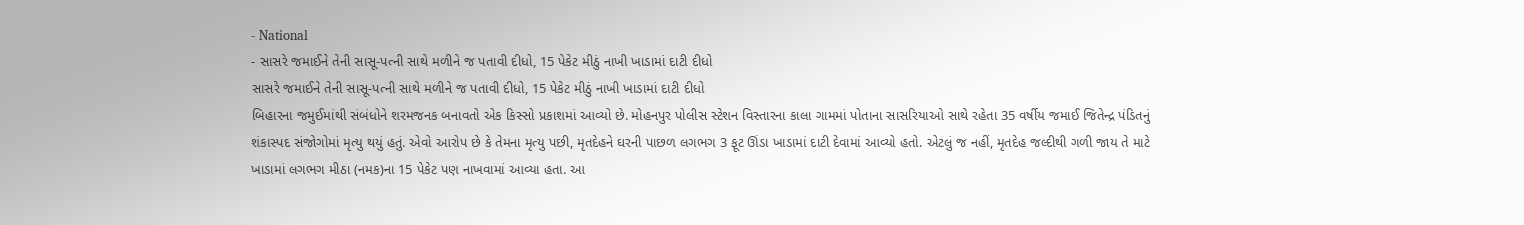- National
- સાસરે જમાઈને તેની સાસૂ-પત્ની સાથે મળીને જ પતાવી દીધો, 15 પેકેટ મીઠું નાખી ખાડામાં દાટી દીધો
સાસરે જમાઈને તેની સાસૂ-પત્ની સાથે મળીને જ પતાવી દીધો, 15 પેકેટ મીઠું નાખી ખાડામાં દાટી દીધો
બિહારના જમુઈમાંથી સંબંધોને શરમજનક બનાવતો એક કિસ્સો પ્રકાશમાં આવ્યો છે. મોહનપુર પોલીસ સ્ટેશન વિસ્તારના કાલા ગામમાં પોતાના સાસરિયાઓ સાથે રહેતા 35 વર્ષીય જમાઈ જિતેન્દ્ર પંડિતનું શંકાસ્પદ સંજોગોમાં મૃત્યુ થયું હતું. એવો આરોપ છે કે તેમના મૃત્યુ પછી, મૃતદેહને ઘરની પાછળ લગભગ 3 ફૂટ ઊંડા ખાડામાં દાટી દેવામાં આવ્યો હતો. એટલું જ નહીં, મૃતદેહ જલ્દીથી ગળી જાય તે માટે ખાડામાં લગભગ મીઠા (નમક)ના 15 પેકેટ પણ નાખવામાં આવ્યા હતા. આ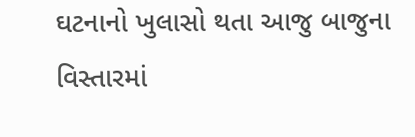ઘટનાનો ખુલાસો થતા આજુ બાજુના વિસ્તારમાં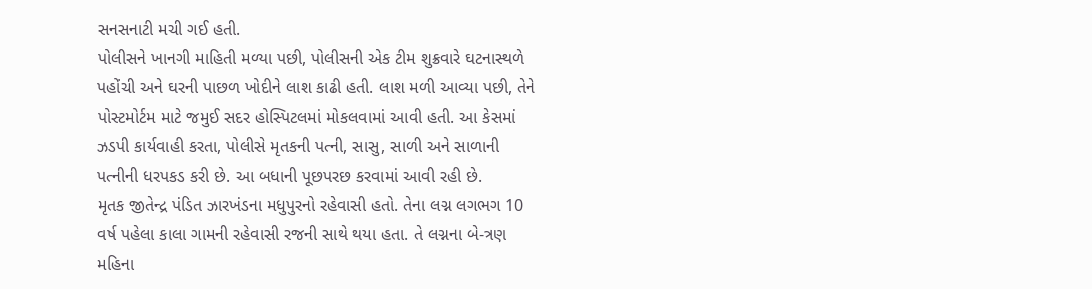સનસનાટી મચી ગઈ હતી.
પોલીસને ખાનગી માહિતી મળ્યા પછી, પોલીસની એક ટીમ શુક્રવારે ઘટનાસ્થળે પહોંચી અને ઘરની પાછળ ખોદીને લાશ કાઢી હતી. લાશ મળી આવ્યા પછી, તેને પોસ્ટમોર્ટમ માટે જમુઈ સદર હોસ્પિટલમાં મોકલવામાં આવી હતી. આ કેસમાં ઝડપી કાર્યવાહી કરતા, પોલીસે મૃતકની પત્ની, સાસુ, સાળી અને સાળાની પત્નીની ધરપકડ કરી છે. આ બધાની પૂછપરછ કરવામાં આવી રહી છે.
મૃતક જીતેન્દ્ર પંડિત ઝારખંડના મધુપુરનો રહેવાસી હતો. તેના લગ્ન લગભગ 10 વર્ષ પહેલા કાલા ગામની રહેવાસી રજની સાથે થયા હતા. તે લગ્નના બે-ત્રણ મહિના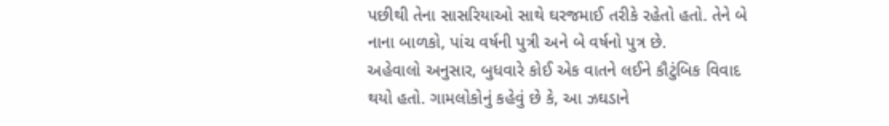પછીથી તેના સાસરિયાઓ સાથે ઘરજમાઈ તરીકે રહેતો હતો. તેને બે નાના બાળકો, પાંચ વર્ષની પુત્રી અને બે વર્ષનો પુત્ર છે.
અહેવાલો અનુસાર, બુધવારે કોઈ એક વાતને લઈને કૌટુંબિક વિવાદ થયો હતો. ગામલોકોનું કહેવું છે કે, આ ઝઘડાને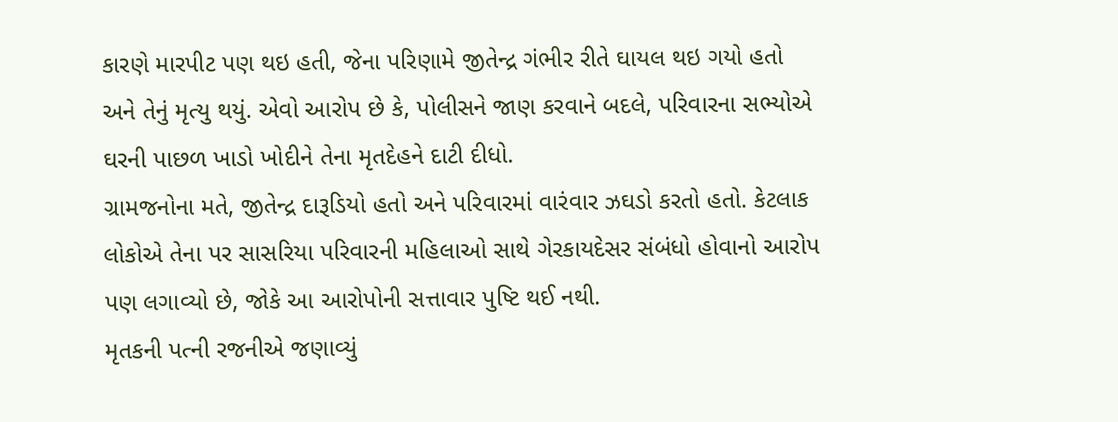કારણે મારપીટ પણ થઇ હતી, જેના પરિણામે જીતેન્દ્ર ગંભીર રીતે ઘાયલ થઇ ગયો હતો અને તેનું મૃત્યુ થયું. એવો આરોપ છે કે, પોલીસને જાણ કરવાને બદલે, પરિવારના સભ્યોએ ઘરની પાછળ ખાડો ખોદીને તેના મૃતદેહને દાટી દીધો.
ગ્રામજનોના મતે, જીતેન્દ્ર દારૂડિયો હતો અને પરિવારમાં વારંવાર ઝઘડો કરતો હતો. કેટલાક લોકોએ તેના પર સાસરિયા પરિવારની મહિલાઓ સાથે ગેરકાયદેસર સંબંધો હોવાનો આરોપ પણ લગાવ્યો છે, જોકે આ આરોપોની સત્તાવાર પુષ્ટિ થઈ નથી.
મૃતકની પત્ની રજનીએ જણાવ્યું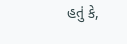હતું કે,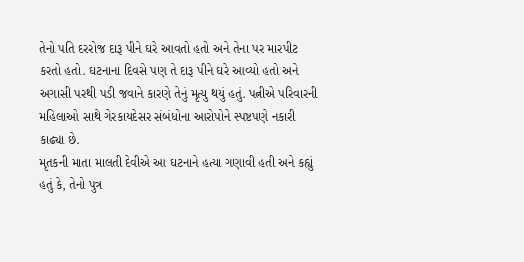તેનો પતિ દરરોજ દારૂ પીને ઘરે આવતો હતો અને તેના પર મારપીટ કરતો હતો. ઘટનાના દિવસે પણ તે દારૂ પીને ઘરે આવ્યો હતો અને અગાસી પરથી પડી જવાને કારણે તેનું મૃત્યુ થયું હતું. પત્નીએ પરિવારની મહિલાઓ સાથે ગેરકાયદેસર સંબંધોના આરોપોને સ્પષ્ટપણે નકારી કાઢ્યા છે.
મૃતકની માતા માલતી દેવીએ આ ઘટનાને હત્યા ગણાવી હતી અને કહ્યું હતું કે, તેનો પુત્ર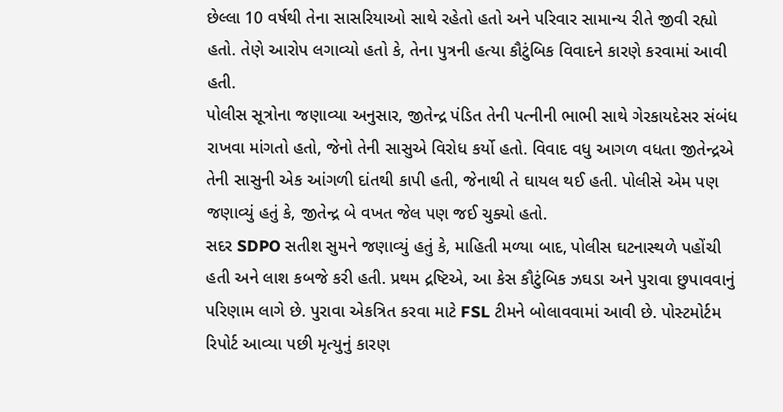છેલ્લા 10 વર્ષથી તેના સાસરિયાઓ સાથે રહેતો હતો અને પરિવાર સામાન્ય રીતે જીવી રહ્યો હતો. તેણે આરોપ લગાવ્યો હતો કે, તેના પુત્રની હત્યા કૌટુંબિક વિવાદને કારણે કરવામાં આવી હતી.
પોલીસ સૂત્રોના જણાવ્યા અનુસાર, જીતેન્દ્ર પંડિત તેની પત્નીની ભાભી સાથે ગેરકાયદેસર સંબંધ રાખવા માંગતો હતો, જેનો તેની સાસુએ વિરોધ કર્યો હતો. વિવાદ વધુ આગળ વધતા જીતેન્દ્રએ તેની સાસુની એક આંગળી દાંતથી કાપી હતી, જેનાથી તે ઘાયલ થઈ હતી. પોલીસે એમ પણ જણાવ્યું હતું કે, જીતેન્દ્ર બે વખત જેલ પણ જઈ ચુક્યો હતો.
સદર SDPO સતીશ સુમને જણાવ્યું હતું કે, માહિતી મળ્યા બાદ, પોલીસ ઘટનાસ્થળે પહોંચી હતી અને લાશ કબજે કરી હતી. પ્રથમ દ્રષ્ટિએ, આ કેસ કૌટુંબિક ઝઘડા અને પુરાવા છુપાવવાનું પરિણામ લાગે છે. પુરાવા એકત્રિત કરવા માટે FSL ટીમને બોલાવવામાં આવી છે. પોસ્ટમોર્ટમ રિપોર્ટ આવ્યા પછી મૃત્યુનું કારણ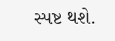સ્પષ્ટ થશે.